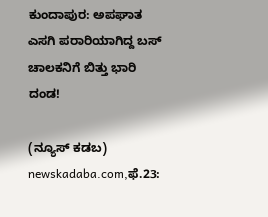ಕುಂದಾಪುರ: ಅಪಘಾತ ಎಸಗಿ ಪರಾರಿಯಾಗಿದ್ದ ಬಸ್ ಚಾಲಕನಿಗೆ ಬಿತ್ತು ಭಾರಿ ದಂಡ!

(ನ್ಯೂಸ್‌ ಕಡಬ) newskadaba.com,ಫೆ.23: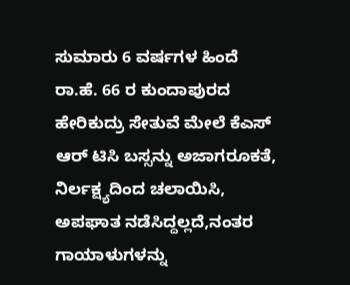ಸುಮಾರು 6 ವರ್ಷಗಳ ಹಿಂದೆ ರಾ.ಹೆ. 66 ರ ಕುಂದಾಪುರದ ಹೇರಿಕುದ್ರು ಸೇತುವೆ ಮೇಲೆ ಕೆಎಸ್ ಆರ್ ಟಿಸಿ ಬಸ್ಸನ್ನು ಅಜಾಗರೂಕತೆ, ನಿರ್ಲಕ್ಷ್ಯದಿಂದ ಚಲಾಯಿಸಿ, ಅಪಘಾತ ನಡೆಸಿದ್ದಲ್ಲದೆ,ನಂತರ ಗಾಯಾಳುಗಳನ್ನು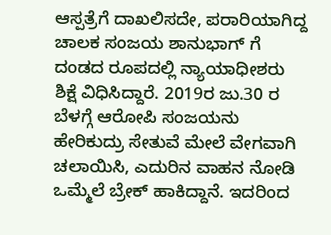ಆಸ್ಪತ್ರೆಗೆ ದಾಖಲಿಸದೇ, ಪರಾರಿಯಾಗಿದ್ದ ಚಾಲಕ ಸಂಜಯ ಶಾನುಭಾಗ್ ಗೆ ದಂಡದ ರೂಪದಲ್ಲಿ ನ್ಯಾಯಾಧೀಶರು ಶಿಕ್ಷೆ ವಿಧಿಸಿದ್ದಾರೆ. 2019ರ ಜು.30 ರ ಬೆಳಗ್ಗೆ ಆರೋಪಿ ಸಂಜಯನು ಹೇರಿಕುದ್ರು ಸೇತುವೆ ಮೇಲೆ ವೇಗವಾಗಿ ಚಲಾಯಿಸಿ, ಎದುರಿನ ವಾಹನ ನೋಡಿ ಒಮ್ಮೆಲೆ ಬ್ರೇಕ್ ಹಾಕಿದ್ದಾನೆ. ಇದರಿಂದ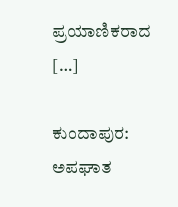ಪ್ರಯಾಣಿಕರಾದ […]

ಕುಂದಾಪುರ: ಅಪಘಾತ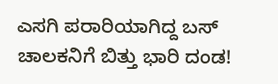ಎಸಗಿ ಪರಾರಿಯಾಗಿದ್ದ ಬಸ್ ಚಾಲಕನಿಗೆ ಬಿತ್ತು ಭಾರಿ ದಂಡ!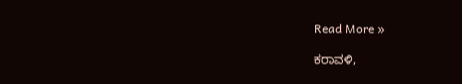Read More »

ಕರಾವಳಿ,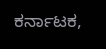ಕರ್ನಾಟಕ,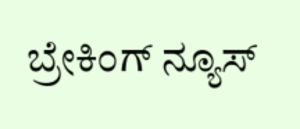ಬ್ರೇಕಿಂಗ್ ನ್ಯೂಸ್